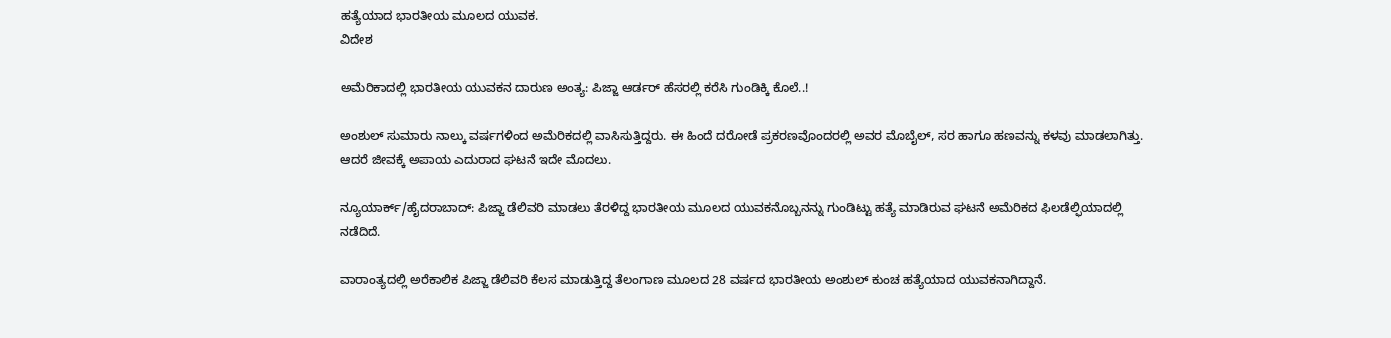ಹತ್ಯೆಯಾದ ಭಾರತೀಯ ಮೂಲದ ಯುವಕ.
ವಿದೇಶ

ಅಮೆರಿಕಾದಲ್ಲಿ ಭಾರತೀಯ ಯುವಕನ ದಾರುಣ ಅಂತ್ಯ: ಪಿಜ್ಜಾ ಆರ್ಡರ್ ಹೆಸರಲ್ಲಿ ಕರೆಸಿ ಗುಂಡಿಕ್ಕಿ ಕೊಲೆ..!

ಅಂಶುಲ್ ಸುಮಾರು ನಾಲ್ಕು ವರ್ಷಗಳಿಂದ ಅಮೆರಿಕದಲ್ಲಿ ವಾಸಿಸುತ್ತಿದ್ದರು. ಈ ಹಿಂದೆ ದರೋಡೆ ಪ್ರಕರಣವೊಂದರಲ್ಲಿ ಅವರ ಮೊಬೈಲ್, ಸರ ಹಾಗೂ ಹಣವನ್ನು ಕಳವು ಮಾಡಲಾಗಿತ್ತು. ಆದರೆ ಜೀವಕ್ಕೆ ಅಪಾಯ ಎದುರಾದ ಘಟನೆ ಇದೇ ಮೊದಲು.

ನ್ಯೂಯಾರ್ಕ್/ಹೈದರಾಬಾದ್: ಪಿಜ್ಜಾ ಡೆಲಿವರಿ ಮಾಡಲು ತೆರಳಿದ್ದ ಭಾರತೀಯ ಮೂಲದ ಯುವಕನೊಬ್ಬನನ್ನು ಗುಂಡಿಟ್ಟು ಹತ್ಯೆ ಮಾಡಿರುವ ಘಟನೆ ಅಮೆರಿಕದ ಫಿಲಡೆಲ್ಫಿಯಾದಲ್ಲಿ ನಡೆದಿದೆ.

ವಾರಾಂತ್ಯದಲ್ಲಿ ಅರೆಕಾಲಿಕ ಪಿಜ್ಜಾ ಡೆಲಿವರಿ ಕೆಲಸ ಮಾಡುತ್ತಿದ್ದ ತೆಲಂಗಾಣ ಮೂಲದ 28 ವರ್ಷದ ಭಾರತೀಯ ಅಂಶುಲ್ ಕುಂಚ ಹತ್ಯೆಯಾದ ಯುವಕನಾಗಿದ್ದಾನೆ.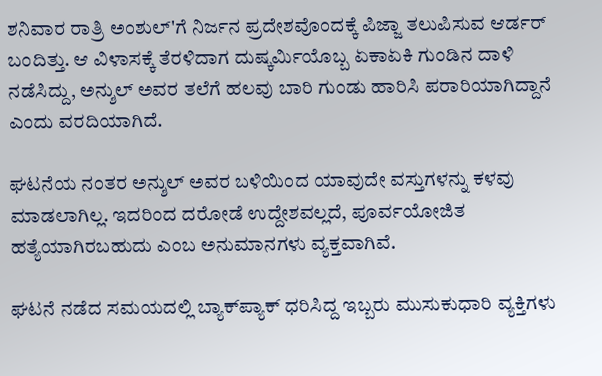ಶನಿವಾರ ರಾತ್ರಿ ಅಂಶುಲ್'ಗೆ ನಿರ್ಜನ ಪ್ರದೇಶವೊಂದಕ್ಕೆ ಪಿಜ್ಜಾ ತಲುಪಿಸುವ ಆರ್ಡರ್ ಬಂದಿತ್ತು. ಆ ವಿಳಾಸಕ್ಕೆ ತೆರಳಿದಾಗ ದುಷ್ಕರ್ಮಿಯೊಬ್ಬ ಏಕಾಏಕಿ ಗುಂಡಿನ ದಾಳಿ ನಡೆಸಿದ್ದು, ಅನ್ಶುಲ್ ಅವರ ತಲೆಗೆ ಹಲವು ಬಾರಿ ಗುಂಡು ಹಾರಿಸಿ ಪರಾರಿಯಾಗಿದ್ದಾನೆ ಎಂದು ವರದಿಯಾಗಿದೆ.

ಘಟನೆಯ ನಂತರ ಅನ್ಶುಲ್ ಅವರ ಬಳಿಯಿಂದ ಯಾವುದೇ ವಸ್ತುಗಳನ್ನು ಕಳವು ಮಾಡಲಾಗಿಲ್ಲ. ಇದರಿಂದ ದರೋಡೆ ಉದ್ದೇಶವಲ್ಲದೆ, ಪೂರ್ವಯೋಜಿತ ಹತ್ಯೆಯಾಗಿರಬಹುದು ಎಂಬ ಅನುಮಾನಗಳು ವ್ಯಕ್ತವಾಗಿವೆ.

ಘಟನೆ ನಡೆದ ಸಮಯದಲ್ಲಿ ಬ್ಯಾಕ್‌ಪ್ಯಾಕ್ ಧರಿಸಿದ್ದ ಇಬ್ಬರು ಮುಸುಕುಧಾರಿ ವ್ಯಕ್ತಿಗಳು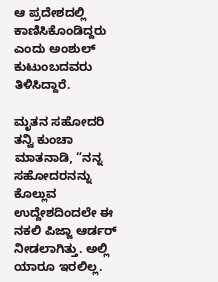ಆ ಪ್ರದೇಶದಲ್ಲಿ ಕಾಣಿಸಿಕೊಂಡಿದ್ದರು ಎಂದು ಅಂಶುಲ್ ಕುಟುಂಬದವರು ತಿಳಿಸಿದ್ದಾರೆ.

ಮೃತನ ಸಹೋದರಿ ತನ್ವಿ ಕುಂಚಾ ಮಾತನಾಡಿ, “ನನ್ನ ಸಹೋದರನನ್ನು ಕೊಲ್ಲುವ ಉದ್ದೇಶದಿಂದಲೇ ಈ ನಕಲಿ ಪಿಜ್ಜಾ ಆರ್ಡರ್ ನೀಡಲಾಗಿತ್ತು. ಅಲ್ಲಿ ಯಾರೂ ಇರಲಿಲ್ಲ.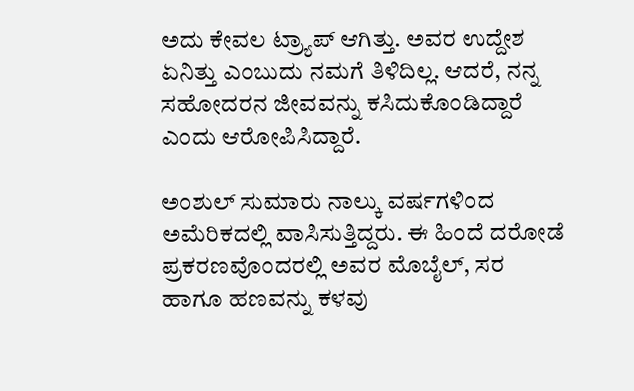ಅದು ಕೇವಲ ಟ್ರ್ಯಾಪ್ ಆಗಿತ್ತು. ಅವರ ಉದ್ದೇಶ ಏನಿತ್ತು ಎಂಬುದು ನಮಗೆ ತಿಳಿದಿಲ್ಲ. ಆದರೆ, ನನ್ನ ಸಹೋದರನ ಜೀವವನ್ನು ಕಸಿದುಕೊಂಡಿದ್ದಾರೆ ಎಂದು ಆರೋಪಿಸಿದ್ದಾರೆ.

ಅಂಶುಲ್ ಸುಮಾರು ನಾಲ್ಕು ವರ್ಷಗಳಿಂದ ಅಮೆರಿಕದಲ್ಲಿ ವಾಸಿಸುತ್ತಿದ್ದರು. ಈ ಹಿಂದೆ ದರೋಡೆ ಪ್ರಕರಣವೊಂದರಲ್ಲಿ ಅವರ ಮೊಬೈಲ್, ಸರ ಹಾಗೂ ಹಣವನ್ನು ಕಳವು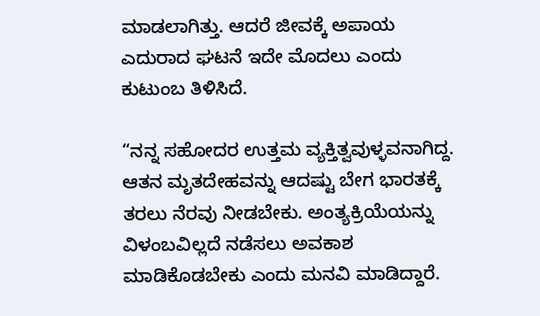ಮಾಡಲಾಗಿತ್ತು. ಆದರೆ ಜೀವಕ್ಕೆ ಅಪಾಯ ಎದುರಾದ ಘಟನೆ ಇದೇ ಮೊದಲು ಎಂದು ಕುಟುಂಬ ತಿಳಿಸಿದೆ.

“ನನ್ನ ಸಹೋದರ ಉತ್ತಮ ವ್ಯಕ್ತಿತ್ವವುಳ್ಳವನಾಗಿದ್ದ. ಆತನ ಮೃತದೇಹವನ್ನು ಆದಷ್ಟು ಬೇಗ ಭಾರತಕ್ಕೆ ತರಲು ನೆರವು ನೀಡಬೇಕು. ಅಂತ್ಯಕ್ರಿಯೆಯನ್ನು ವಿಳಂಬವಿಲ್ಲದೆ ನಡೆಸಲು ಅವಕಾಶ ಮಾಡಿಕೊಡಬೇಕು ಎಂದು ಮನವಿ ಮಾಡಿದ್ದಾರೆ.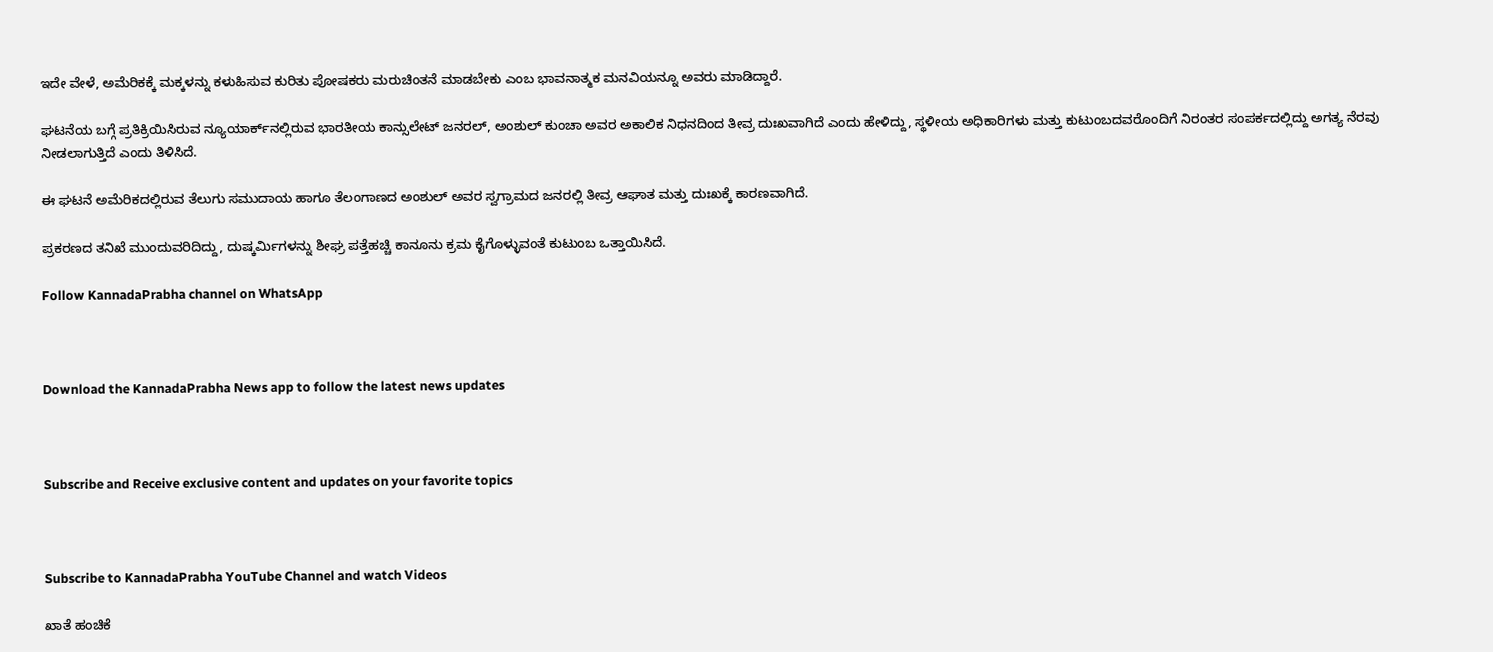ಇದೇ ವೇಳೆ, ಅಮೆರಿಕಕ್ಕೆ ಮಕ್ಕಳನ್ನು ಕಳುಹಿಸುವ ಕುರಿತು ಪೋಷಕರು ಮರುಚಿಂತನೆ ಮಾಡಬೇಕು ಎಂಬ ಭಾವನಾತ್ಮಕ ಮನವಿಯನ್ನೂ ಅವರು ಮಾಡಿದ್ದಾರೆ.

ಘಟನೆಯ ಬಗ್ಗೆ ಪ್ರತಿಕ್ರಿಯಿಸಿರುವ ನ್ಯೂಯಾರ್ಕ್‌ನಲ್ಲಿರುವ ಭಾರತೀಯ ಕಾನ್ಸುಲೇಟ್ ಜನರಲ್, ಅಂಶುಲ್ ಕುಂಚಾ ಅವರ ಅಕಾಲಿಕ ನಿಧನದಿಂದ ತೀವ್ರ ದುಃಖವಾಗಿದೆ ಎಂದು ಹೇಳಿದ್ದು, ಸ್ಥಳೀಯ ಅಧಿಕಾರಿಗಳು ಮತ್ತು ಕುಟುಂಬದವರೊಂದಿಗೆ ನಿರಂತರ ಸಂಪರ್ಕದಲ್ಲಿದ್ದು ಅಗತ್ಯ ನೆರವು ನೀಡಲಾಗುತ್ತಿದೆ ಎಂದು ತಿಳಿಸಿದೆ.

ಈ ಘಟನೆ ಅಮೆರಿಕದಲ್ಲಿರುವ ತೆಲುಗು ಸಮುದಾಯ ಹಾಗೂ ತೆಲಂಗಾಣದ ಅಂಶುಲ್ ಅವರ ಸ್ವಗ್ರಾಮದ ಜನರಲ್ಲಿ ತೀವ್ರ ಆಘಾತ ಮತ್ತು ದುಃಖಕ್ಕೆ ಕಾರಣವಾಗಿದೆ.

ಪ್ರಕರಣದ ತನಿಖೆ ಮುಂದುವರಿದಿದ್ದು, ದುಷ್ಕರ್ಮಿಗಳನ್ನು ಶೀಘ್ರ ಪತ್ತೆಹಚ್ಚಿ ಕಾನೂನು ಕ್ರಮ ಕೈಗೊಳ್ಳುವಂತೆ ಕುಟುಂಬ ಒತ್ತಾಯಿಸಿದೆ.

Follow KannadaPrabha channel on WhatsApp



Download the KannadaPrabha News app to follow the latest news updates



Subscribe and Receive exclusive content and updates on your favorite topics



Subscribe to KannadaPrabha YouTube Channel and watch Videos

ಖಾತೆ ಹಂಚಿಕೆ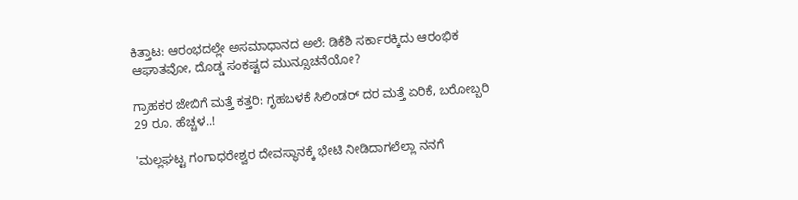ಕಿತ್ತಾಟ: ಆರಂಭದಲ್ಲೇ ಅಸಮಾಧಾನದ ಅಲೆ: ಡಿಕೆಶಿ ಸರ್ಕಾರಕ್ಕಿದು ಆರಂಭಿಕ ಆಘಾತವೋ, ದೊಡ್ಡ ಸಂಕಷ್ಟದ ಮುನ್ಸೂಚನೆಯೋ?

ಗ್ರಾಹಕರ ಜೇಬಿಗೆ ಮತ್ತೆ ಕತ್ತರಿ: ಗೃಹಬಳಕೆ ಸಿಲಿಂಡರ್‌ ದರ ಮತ್ತೆ ಏರಿಕೆ, ಬರೋಬ್ಬರಿ 29 ರೂ. ಹೆಚ್ಚಳ..!

'ಮಲ್ಲಘಟ್ಟ ಗಂಗಾಧರೇಶ್ವರ ದೇವಸ್ಥಾನಕ್ಕೆ ಭೇಟಿ ನೀಡಿದಾಗಲೆಲ್ಲಾ ನನಗೆ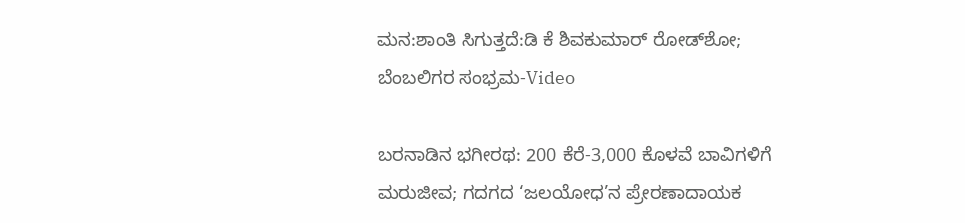ಮನ:ಶಾಂತಿ ಸಿಗುತ್ತದೆ:ಡಿ ಕೆ ಶಿವಕುಮಾರ್ ರೋಡ್‌ಶೋ; ಬೆಂಬಲಿಗರ ಸಂಭ್ರಮ-Video

ಬರನಾಡಿನ ಭಗೀರಥ: 200 ಕೆರೆ-3,000 ಕೊಳವೆ ಬಾವಿಗಳಿಗೆ ಮರುಜೀವ; ಗದಗದ ‘ಜಲಯೋಧ’ನ ಪ್ರೇರಣಾದಾಯಕ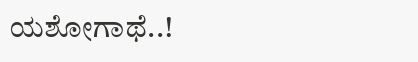ಯಶೋಗಾಥೆ..!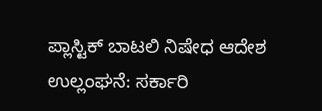ಪ್ಲಾಸ್ಟಿಕ್ ಬಾಟಲಿ ನಿಷೇಧ ಆದೇಶ ಉಲ್ಲಂಘನೆ: ಸರ್ಕಾರಿ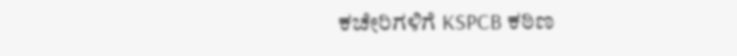ಕಚೇರಿಗಳಿಗೆ KSPCB ಕಠಿಣ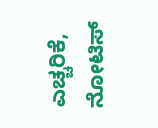ಎಚ್ಚರಿಕೆ, ನೋಟಿಸ್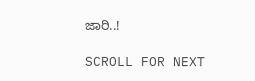ಜಾರಿ..!

SCROLL FOR NEXT